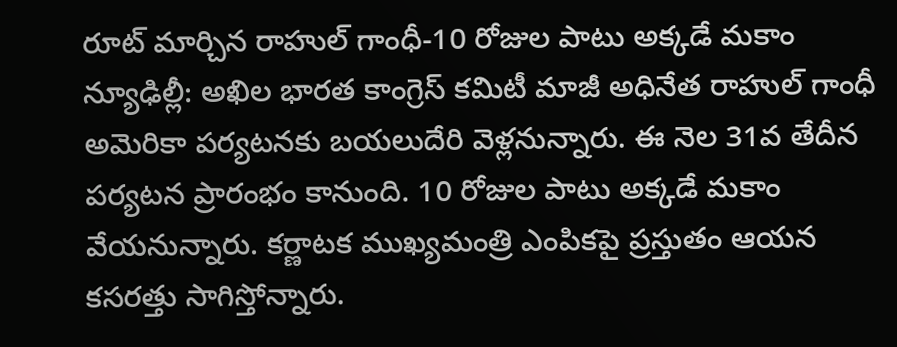రూట్ మార్చిన రాహుల్ గాంధీ-10 రోజుల పాటు అక్కడే మకాం
న్యూఢిల్లీ: అఖిల భారత కాంగ్రెస్ కమిటీ మాజీ అధినేత రాహుల్ గాంధీ అమెరికా పర్యటనకు బయలుదేరి వెళ్లనున్నారు. ఈ నెల 31వ తేదీన పర్యటన ప్రారంభం కానుంది. 10 రోజుల పాటు అక్కడే మకాం వేయనున్నారు. కర్ణాటక ముఖ్యమంత్రి ఎంపికపై ప్రస్తుతం ఆయన కసరత్తు సాగిస్తోన్నారు.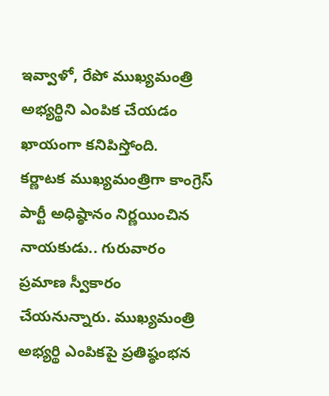ఇవ్వాళో, రేపో ముఖ్యమంత్రి అభ్యర్థిని ఎంపిక చేయడం ఖాయంగా కనిపిస్తోంది.
కర్ణాటక ముఖ్యమంత్రిగా కాంగ్రెస్ పార్టీ అధిష్ఠానం నిర్ణయించిన నాయకుడు.. గురువారం ప్రమాణ స్వీకారం చేయనున్నారు. ముఖ్యమంత్రి అభ్యర్థి ఎంపికపై ప్రతిష్ఠంభన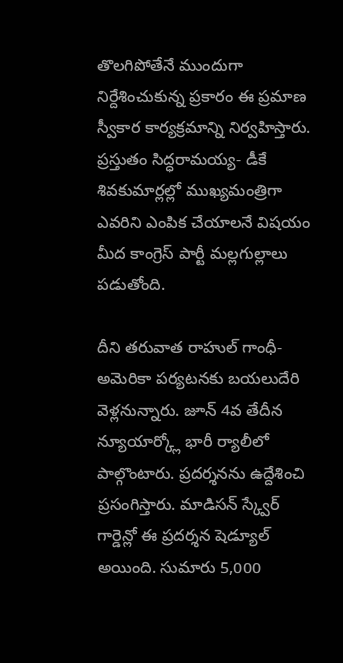తొలగిపోతేనే ముందుగా నిర్దేశించుకున్న ప్రకారం ఈ ప్రమాణ స్వీకార కార్యక్రమాన్ని నిర్వహిస్తారు. ప్రస్తుతం సిద్ధరామయ్య- డీకే శివకుమార్లల్లో ముఖ్యమంత్రిగా ఎవరిని ఎంపిక చేయాలనే విషయం మీద కాంగ్రెస్ పార్టీ మల్లగుల్లాలు పడుతోంది.

దీని తరువాత రాహుల్ గాంధీ- అమెరికా పర్యటనకు బయలుదేరి వెళ్లనున్నారు. జూన్ 4వ తేదీన న్యూయార్క్లో భారీ ర్యాలీలో పాల్గొంటారు. ప్రదర్శనను ఉద్దేశించి ప్రసంగిస్తారు. మాడిసన్ స్క్వేర్ గార్డెన్లో ఈ ప్రదర్శన షెడ్యూల్ అయింది. సుమారు 5,000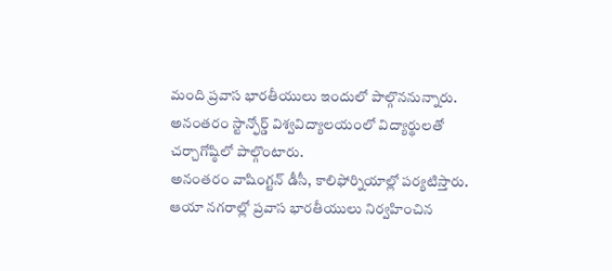మంది ప్రవాస భారతీయులు ఇందులో పాల్గొననున్నారు. అనంతరం స్టాన్ఫోర్డ్ విశ్వవిద్యాలయంలో విద్యార్థులతో చర్చాగోష్ఠిలో పాల్గొంటారు.
అనంతరం వాషింగ్టన్ డీసీ, కాలిఫోర్నియాల్లో పర్యటిస్తారు. ఆయా నగరాల్లో ప్రవాస భారతీయులు నిర్వహించిన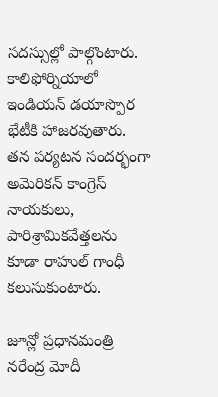సదస్సుల్లో పాల్గొంటారు. కాలిఫోర్నియాలో ఇండియన్ డయాస్పొర భేటీకి హాజరవుతారు. తన పర్యటన సందర్భంగా అమెరికన్ కాంగ్రెస్ నాయకులు, పారిశ్రామికవేత్తలను కూడా రాహుల్ గాంధీ కలుసుకుంటారు.

జూన్లో ప్రధానమంత్రి నరేంద్ర మోదీ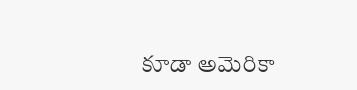కూడా అమెరికా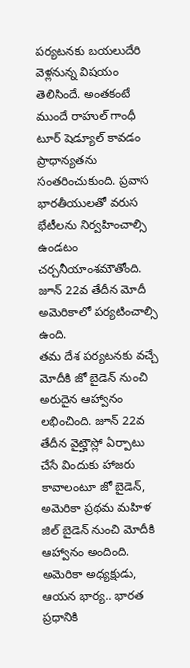పర్యటనకు బయలుదేరి వెళ్లనున్న విషయం తెలిసిందే. అంతకంటే ముందే రాహుల్ గాంధీ టూర్ షెడ్యూల్ కావడం ప్రాధాన్యతను సంతరించుకుంది. ప్రవాస భారతీయులతో వరుస భేటీలను నిర్వహించాల్సి ఉండటం చర్చనీయాంశమౌతోంది. జూన్ 22వ తేదీన మోదీ అమెరికాలో పర్యటించాల్సి ఉంది.
తమ దేశ పర్యటనకు వచ్చే మోదీకి జో బైడెన్ నుంచి అరుదైన ఆహ్వానం లభించింది. జూన్ 22వ తేదీన వైట్హౌస్లో ఏర్పాటు చేసే విందుకు హాజరు కావాలంటూ జో బైడెన్, అమెరికా ప్రథమ మహిళ జిల్ బైడెన్ నుంచి మోదీకి ఆహ్వానం అందింది. అమెరికా అధ్యక్షుడు, ఆయన భార్య.. భారత ప్రధానికి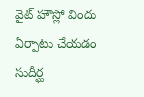వైట్ హౌస్లో విందు ఏర్పాటు చేయడం సుదీర్ఘ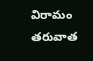విరామం తరువాత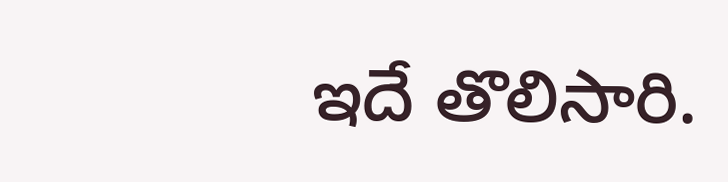ఇదే తొలిసారి.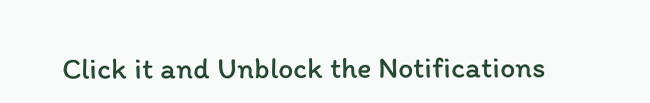Click it and Unblock the Notifications